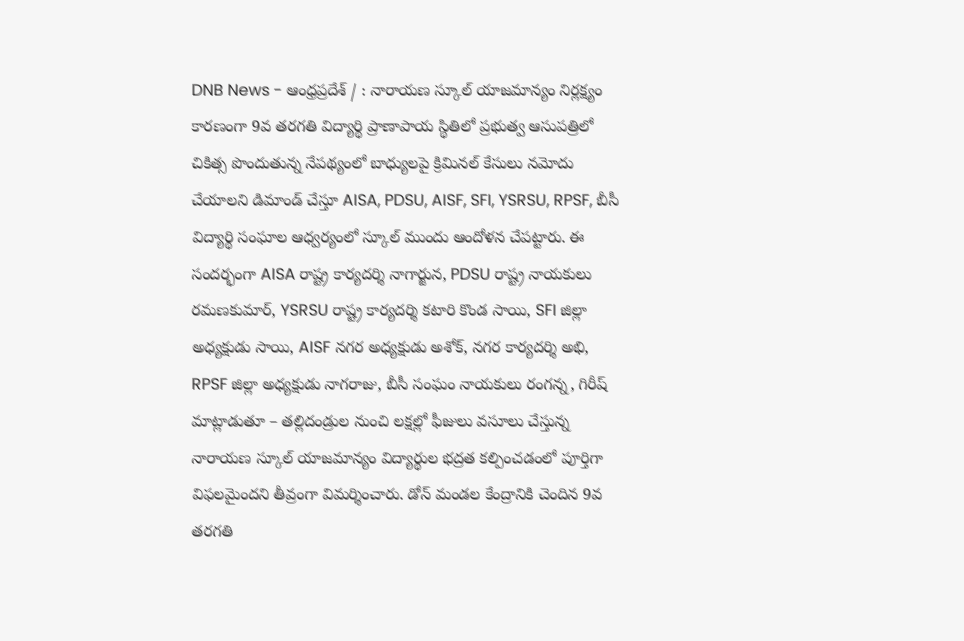DNB News - ఆంధ్రప్రదేశ్ / : నారాయణ స్కూల్ యాజమాన్యం నిర్లక్ష్యం కారణంగా 9వ తరగతి విద్యార్థి ప్రాణాపాయ స్థితిలో ప్రభుత్వ ఆసుపత్రిలో చికిత్స పొందుతున్న నేపథ్యంలో బాధ్యులపై క్రిమినల్ కేసులు నమోదు చేయాలని డిమాండ్ చేస్తూ AISA, PDSU, AISF, SFI, YSRSU, RPSF, బీసీ విద్యార్థి సంఘాల ఆధ్వర్యంలో స్కూల్ ముందు ఆందోళన చేపట్టారు. ఈ సందర్భంగా AISA రాష్ట్ర కార్యదర్శి నాగార్జున, PDSU రాష్ట్ర నాయకులు రమణకుమార్, YSRSU రాష్ట్ర కార్యదర్శి కటారి కొండ సాయి, SFI జిల్లా అధ్యక్షుడు సాయి, AISF నగర అధ్యక్షుడు అశోక్, నగర కార్యదర్శి అభి, RPSF జిల్లా అధ్యక్షుడు నాగరాజు, బీసీ సంఘం నాయకులు రంగన్న, గిరీష్ మాట్లాడుతూ – తల్లిదండ్రుల నుంచి లక్షల్లో ఫీజులు వసూలు చేస్తున్న నారాయణ స్కూల్ యాజమాన్యం విద్యార్థుల భద్రత కల్పించడంలో పూర్తిగా విఫలమైందని తీవ్రంగా విమర్శించారు. డోన్ మండల కేంద్రానికి చెందిన 9వ తరగతి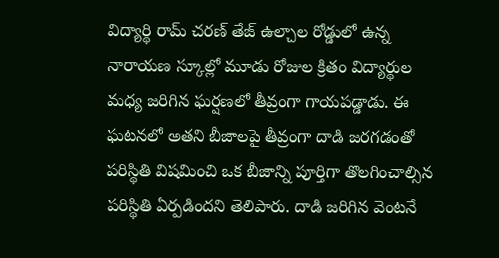విద్యార్థి రామ్ చరణ్ తేజ్ ఉల్చాల రోడ్డులో ఉన్న నారాయణ స్కూల్లో మూడు రోజుల క్రితం విద్యార్థుల మధ్య జరిగిన ఘర్షణలో తీవ్రంగా గాయపడ్డాడు. ఈ ఘటనలో అతని బీజాలపై తీవ్రంగా దాడి జరగడంతో పరిస్థితి విషమించి ఒక బీజాన్ని పూర్తిగా తొలగించాల్సిన పరిస్థితి ఏర్పడిందని తెలిపారు. దాడి జరిగిన వెంటనే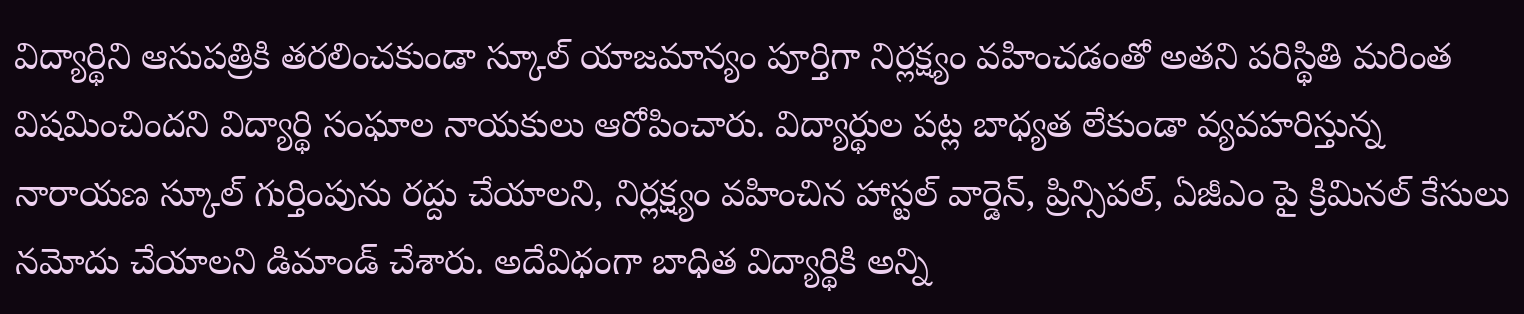విద్యార్థిని ఆసుపత్రికి తరలించకుండా స్కూల్ యాజమాన్యం పూర్తిగా నిర్లక్ష్యం వహించడంతో అతని పరిస్థితి మరింత విషమించిందని విద్యార్థి సంఘాల నాయకులు ఆరోపించారు. విద్యార్థుల పట్ల బాధ్యత లేకుండా వ్యవహరిస్తున్న నారాయణ స్కూల్ గుర్తింపును రద్దు చేయాలని, నిర్లక్ష్యం వహించిన హాస్టల్ వార్డెన్, ప్రిన్సిపల్, ఏజీఎం పై క్రిమినల్ కేసులు నమోదు చేయాలని డిమాండ్ చేశారు. అదేవిధంగా బాధిత విద్యార్థికి అన్ని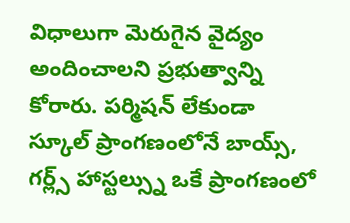విధాలుగా మెరుగైన వైద్యం అందించాలని ప్రభుత్వాన్ని కోరారు. పర్మిషన్ లేకుండా స్కూల్ ప్రాంగణంలోనే బాయ్స్, గర్ల్స్ హాస్టల్స్ను ఒకే ప్రాంగణంలో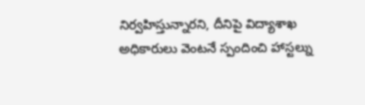నిర్వహిస్తున్నారని, దీనిపై విద్యాశాఖ అధికారులు వెంటనే స్పందించి హాస్టల్ను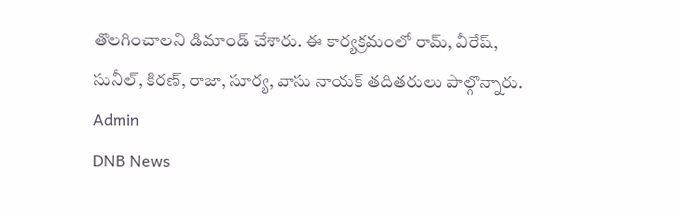తొలగించాలని డిమాండ్ చేశారు. ఈ కార్యక్రమంలో రామ్, వీరేష్, సునీల్, కిరణ్, రాజా, సూర్య, వాసు నాయక్ తదితరులు పాల్గొన్నారు.
Admin
DNB News